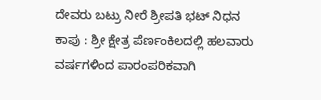ದೇವರು ಬಟ್ರು ನೀರೆ ಶ್ರೀಪತಿ ಭಟ್ ನಿಧನ
ಕಾಪು : ಶ್ರೀ ಕ್ಷೇತ್ರ ಪೆರ್ಣಂಕಿಲದಲ್ಲಿ ಹಲವಾರು ವರ್ಷಗಳಿಂದ ಪಾರಂಪರಿಕವಾಗಿ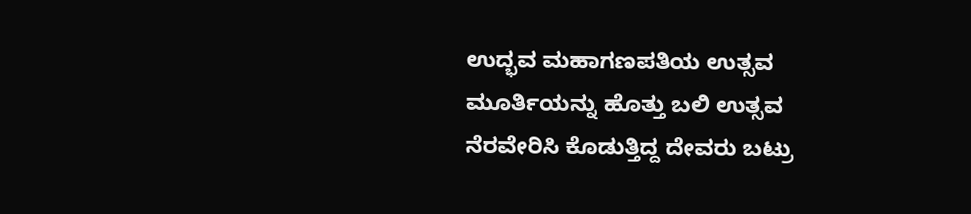ಉದ್ಭವ ಮಹಾಗಣಪತಿಯ ಉತ್ಸವ ಮೂರ್ತಿಯನ್ನು ಹೊತ್ತು ಬಲಿ ಉತ್ಸವ ನೆರವೇರಿಸಿ ಕೊಡುತ್ತಿದ್ದ ದೇವರು ಬಟ್ರು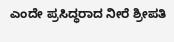ಎಂದೇ ಪ್ರಸಿದ್ಧರಾದ ನೀರೆ ಶ್ರೀಪತಿ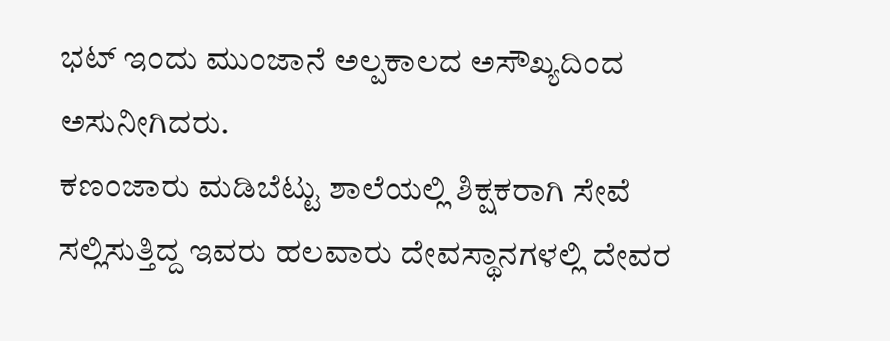ಭಟ್ ಇಂದು ಮುಂಜಾನೆ ಅಲ್ಪಕಾಲದ ಅಸೌಖ್ಯದಿಂದ ಅಸುನೀಗಿದರು.
ಕಣಂಜಾರು ಮಡಿಬೆಟ್ಟು ಶಾಲೆಯಲ್ಲಿ ಶಿಕ್ಷಕರಾಗಿ ಸೇವೆ ಸಲ್ಲಿಸುತ್ತಿದ್ದ ಇವರು ಹಲವಾರು ದೇವಸ್ಥಾನಗಳಲ್ಲಿ ದೇವರ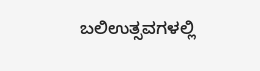ಬಲಿಉತ್ಸವಗಳಲ್ಲಿ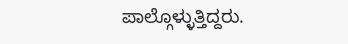ಪಾಲ್ಗೊಳ್ಳುತ್ತಿದ್ದರು.